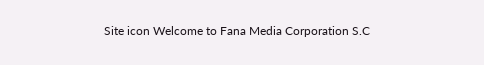Site icon Welcome to Fana Media Corporation S.C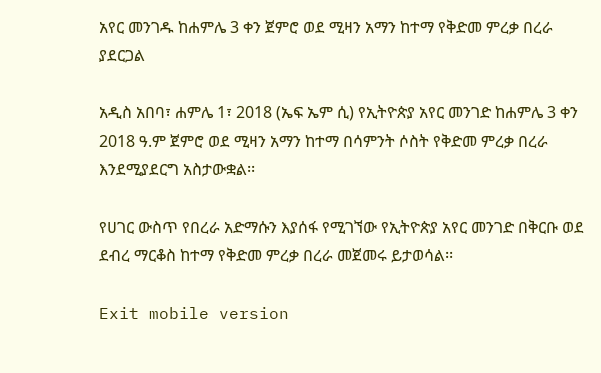አየር መንገዱ ከሐምሌ 3 ቀን ጀምሮ ወደ ሚዛን አማን ከተማ የቅድመ ምረቃ በረራ ያደርጋል

አዲስ አበባ፣ ሐምሌ 1፣ 2018 (ኤፍ ኤም ሲ) የኢትዮጵያ አየር መንገድ ከሐምሌ 3 ቀን 2018 ዓ.ም ጀምሮ ወደ ሚዛን አማን ከተማ በሳምንት ሶስት የቅድመ ምረቃ በረራ እንደሚያደርግ አስታውቋል፡፡

የሀገር ውስጥ የበረራ አድማሱን እያሰፋ የሚገኘው የኢትዮጵያ አየር መንገድ በቅርቡ ወደ ደብረ ማርቆስ ከተማ የቅድመ ምረቃ በረራ መጀመሩ ይታወሳል፡፡

Exit mobile version